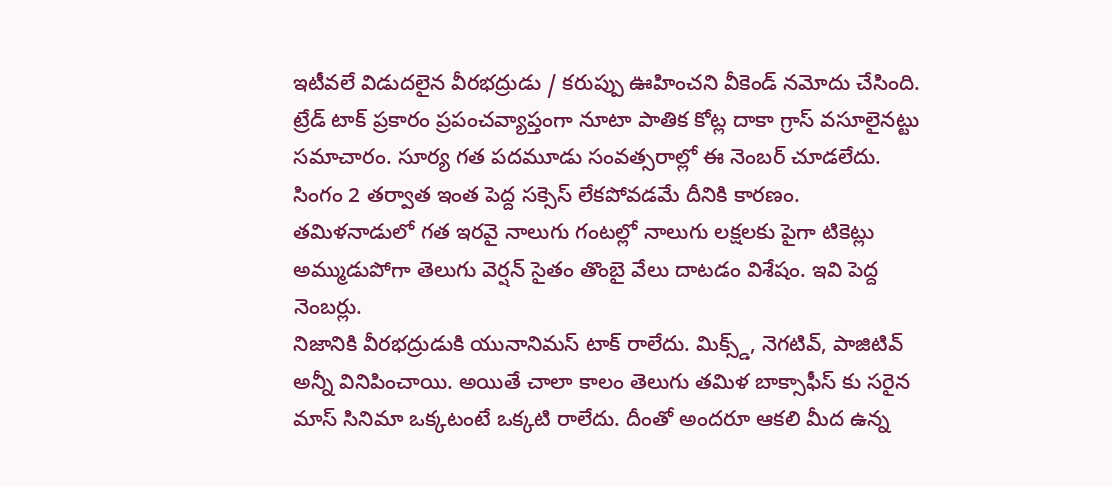ఇటీవలే విడుదలైన వీరభద్రుడు / కరుప్పు ఊహించని వీకెండ్ నమోదు చేసింది. ట్రేడ్ టాక్ ప్రకారం ప్రపంచవ్యాప్తంగా నూటా పాతిక కోట్ల దాకా గ్రాస్ వసూలైనట్టు సమాచారం. సూర్య గత పదమూడు సంవత్సరాల్లో ఈ నెంబర్ చూడలేదు. సింగం 2 తర్వాత ఇంత పెద్ద సక్సెస్ లేకపోవడమే దీనికి కారణం. తమిళనాడులో గత ఇరవై నాలుగు గంటల్లో నాలుగు లక్షలకు పైగా టికెట్లు అమ్ముడుపోగా తెలుగు వెర్షన్ సైతం తొంబై వేలు దాటడం విశేషం. ఇవి పెద్ద నెంబర్లు.
నిజానికి వీరభద్రుడుకి యునానిమస్ టాక్ రాలేదు. మిక్స్డ్, నెగటివ్, పాజిటివ్ అన్నీ వినిపించాయి. అయితే చాలా కాలం తెలుగు తమిళ బాక్సాఫీస్ కు సరైన మాస్ సినిమా ఒక్కటంటే ఒక్కటి రాలేదు. దీంతో అందరూ ఆకలి మీద ఉన్న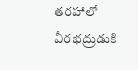తరహాలో వీరభద్రుడుకి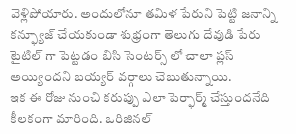వెళ్లిపోయారు. అందులోనూ తమిళ పేరుని పెట్టి జనాన్ని కన్ఫ్యూజ్ చేయకుండా శుభ్రంగా తెలుగు దేవుడి పేరు టైటిల్ గా పెట్టడం బిసి సెంటర్స్ లో చాలా ప్లస్ అయ్యిందని బయ్యర్ వర్గాలు చెబుతున్నాయి.
ఇక ఈ రోజు నుంచి కరుప్పు ఎలా పెర్ఫార్మ్ చేస్తుందనేది కీలకంగా మారింది. ఒరిజినల్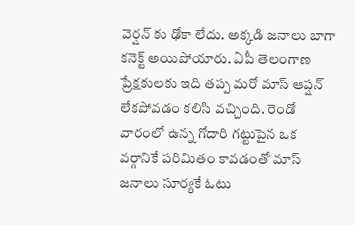వెర్షన్ కు ఢోకా లేదు. అక్కడి జనాలు బాగా కనెక్ట్ అయిపోయారు. ఏపీ తెలంగాణ ప్రేక్షకులకు ఇది తప్ప మరో మాస్ ఆప్షన్ లేకపోవడం కలిసి వచ్చింది. రెండో వారంలో ఉన్న గోదారి గట్టుపైన ఒక వర్గానికే పరిమితం కావడంతో మాస్ జనాలు సూర్యకే ఓటు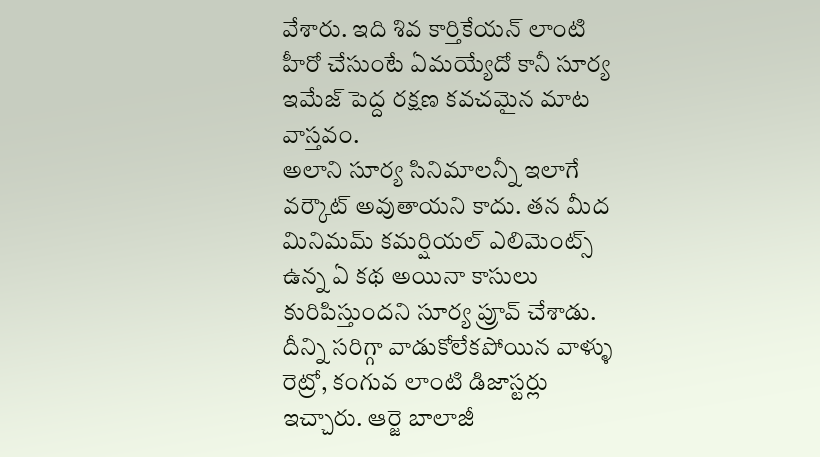వేశారు. ఇది శివ కార్తికేయన్ లాంటి హీరో చేసుంటే ఏమయ్యేదో కానీ సూర్య ఇమేజ్ పెద్ద రక్షణ కవచమైన మాట వాస్తవం.
అలాని సూర్య సినిమాలన్నీ ఇలాగే వర్కౌట్ అవుతాయని కాదు. తన మీద మినిమమ్ కమర్షియల్ ఎలిమెంట్స్ ఉన్న ఏ కథ అయినా కాసులు కురిపిస్తుందని సూర్య ప్రూవ్ చేశాడు. దీన్ని సరిగ్గా వాడుకోలేకపోయిన వాళ్ళు రెట్రో, కంగువ లాంటి డిజాస్టర్లు ఇచ్చారు. ఆర్జె బాలాజీ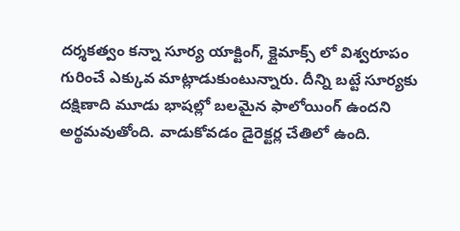దర్శకత్వం కన్నా సూర్య యాక్టింగ్, క్లైమాక్స్ లో విశ్వరూపం గురించే ఎక్కువ మాట్లాడుకుంటున్నారు. దీన్ని బట్టే సూర్యకు దక్షిణాది మూడు భాషల్లో బలమైన ఫాలోయింగ్ ఉందని అర్థమవుతోంది. వాడుకోవడం డైరెక్టర్ల చేతిలో ఉంది.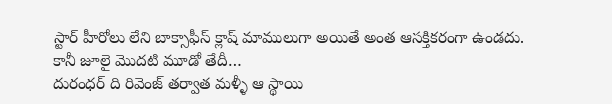స్టార్ హీరోలు లేని బాక్సాఫీస్ క్లాష్ మాములుగా అయితే అంత ఆసక్తికరంగా ఉండదు. కానీ జూలై మొదటి మూడో తేదీ…
దురంధర్ ది రివెంజ్ తర్వాత మళ్ళీ ఆ స్థాయి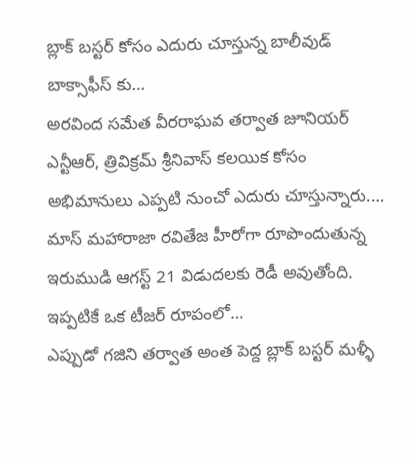బ్లాక్ బస్టర్ కోసం ఎదురు చూస్తున్న బాలీవుడ్ బాక్సాఫీస్ కు…
అరవింద సమేత వీరరాఘవ తర్వాత జూనియర్ ఎన్టీఆర్, త్రివిక్రమ్ శ్రీనివాస్ కలయిక కోసం అభిమానులు ఎప్పటి నుంచో ఎదురు చూస్తున్నారు.…
మాస్ మహారాజా రవితేజ హీరోగా రూపొందుతున్న ఇరుముడి ఆగస్ట్ 21 విడుదలకు రెడీ అవుతోంది. ఇప్పటికే ఒక టీజర్ రూపంలో…
ఎప్పుడో గజిని తర్వాత అంత పెద్ద బ్లాక్ బస్టర్ మళ్ళీ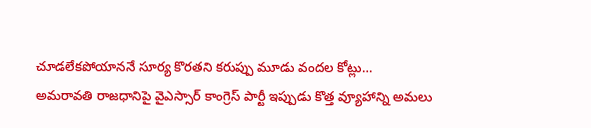చూడలేకపోయాననే సూర్య కొరతని కరుప్పు మూడు వందల కోట్లు…
అమరావతి రాజధానిపై వైఎస్సార్ కాంగ్రెస్ పార్టీ ఇప్పుడు కొత్త వ్యూహాన్ని అమలు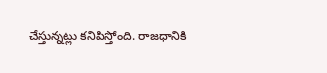చేస్తున్నట్లు కనిపిస్తోంది. రాజధానికి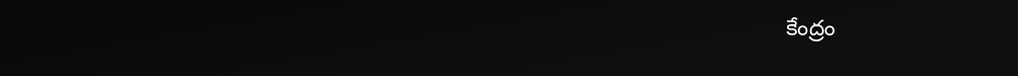కేంద్రం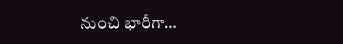నుంచి భారీగా…